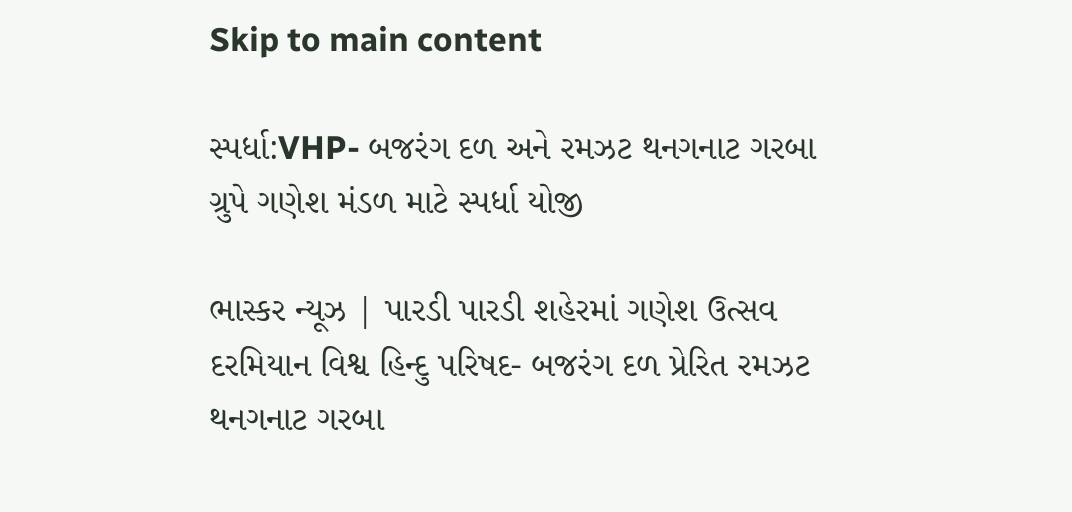Skip to main content

સ્પર્ધા:VHP- બજરંગ દળ અને રમઝટ થનગનાટ ગરબા ગ્રુપે ગણેશ મંડળ માટે સ્પર્ધા યોજી

ભાસ્કર ન્યૂઝ | પારડી પારડી શહેરમાં ગણેશ ઉત્સવ દરમિયાન વિશ્વ હિન્દુ પરિષદ- બજરંગ દળ પ્રેરિત રમઝટ થનગનાટ ગરબા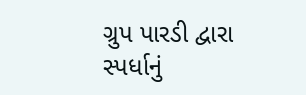ગ્રુપ પારડી દ્વારા સ્પર્ધાનું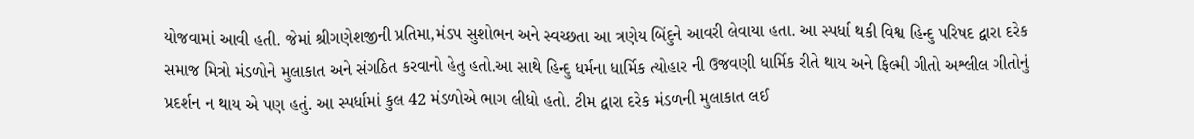યોજવામાં આવી હતી. જેમાં શ્રીગણેશજીની પ્રતિમા,મંડપ સુશોભન અને સ્વચ્છતા આ ત્રણેય બિંદુને આવરી લેવાયા હતા. આ સ્પર્ધા થકી વિશ્વ હિન્દુ પરિષદ દ્વારા દરેક સમાજ મિત્રો મંડળોને મુલાકાત અને સંગઠિત કરવાનો હેતુ હતો.આ સાથે હિન્દુ ધર્મના ધાર્મિક ત્યોહાર ની ઉજવણી ધાર્મિક રીતે થાય અને ફિલ્મી ગીતો અશ્લીલ ગીતોનું પ્રદર્શન ન થાય એ પણ હતું. આ સ્પર્ધામાં કુલ 42 મંડળોએ ભાગ લીધો હતો. ટીમ દ્વારા દરેક મંડળની મુલાકાત લઈ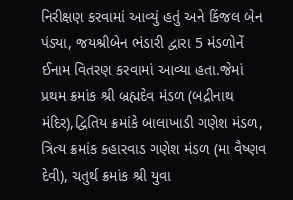નિરીક્ષણ કરવામાં આવ્યું હતું અને કિંજલ બેન પંડ્યા, જયશ્રીબેન ભંડારી દ્વારા 5 મંડળોનેં ઈનામ વિતરણ કરવામાં આવ્યા હતા.જેમાં પ્રથમ ક્રમાંક શ્રી બ્રહ્મદેવ મંડળ (બદ્રીનાથ મંદિર),દ્વિતિય ક્રમાંકે બાલાખાડી ગણેશ મંડળ, ત્રિત્ય ક્રમાંક કહારવાડ ગણેશ મંડળ (મા વૈષ્ણવ દેવી), ચતુર્થ ક્રમાંક શ્રી યુવા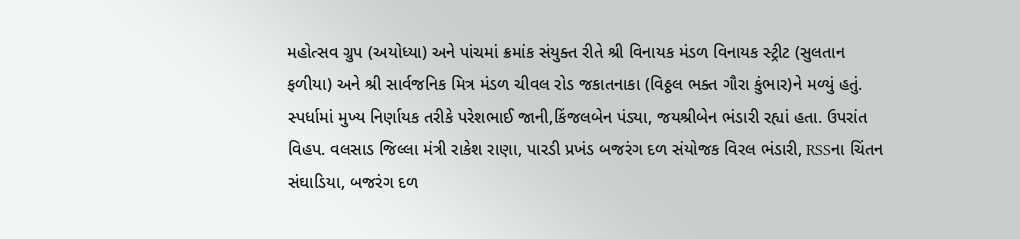મહોત્સવ ગ્રુપ (અયોધ્યા) અને પાંચમાં ક્રમાંક સંયુક્ત રીતે શ્રી વિનાયક મંડળ વિનાયક સ્ટ્રીટ (સુલતાન ફળીયા) અને શ્રી સાર્વજનિક મિત્ર મંડળ ચીવલ રોડ જકાતનાકા (વિઠ્ઠલ ભક્ત ગૌરા કુંભાર)ને મળ્યું હતું. સ્પર્ધામાં મુખ્ય નિર્ણાયક તરીકે પરેશભાઈ જાની,કિંજલબેન પંડ્યા, જયશ્રીબેન ભંડારી રહ્યાં હતા. ઉપરાંત વિહપ. વલસાડ જિલ્લા મંત્રી રાકેશ રાણા, પારડી પ્રખંડ બજરંગ દળ સંયોજક વિરલ ભંડારી, RSSના ચિંતન સંઘાડિયા, બજરંગ દળ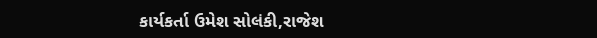કાર્યકર્તા ઉમેશ સોલંકી,રાજેશ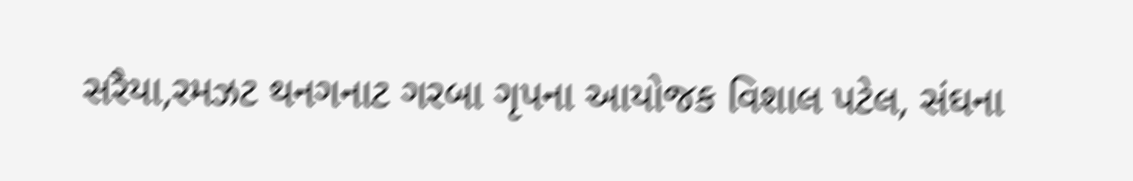સરૈયા,રમઝટ થનગનાટ ગરબા ગૃપના આયોજક વિશાલ પટેલ, સંઘના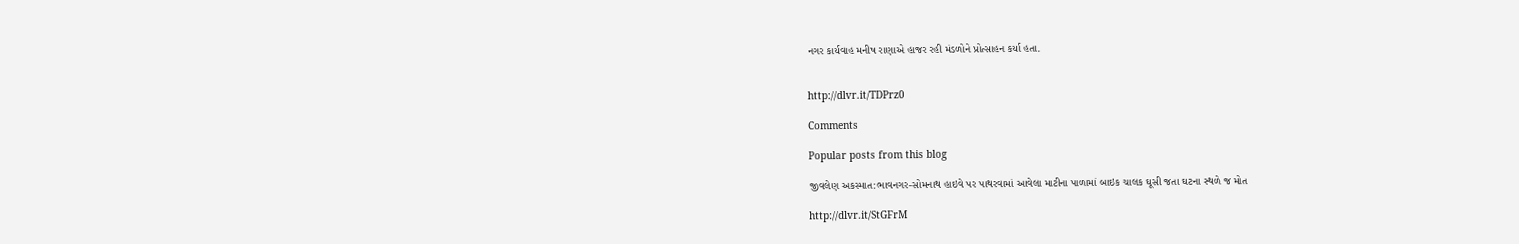નગર કાર્યવાહ મનીષ રાણાએ હાજર રહી મંડળોને પ્રોત્સાહન કર્યા હતા.


http://dlvr.it/TDPrz0

Comments

Popular posts from this blog

જીવલેણ અકસ્માત:ભાવનગર-સોમનાથ હાઇવે પર પાથરવામાં આવેલા માટીના પાળામાં બાઇક ચાલક ઘૂસી જતા ઘટના સ્થળે જ મોત

http://dlvr.it/StGFrM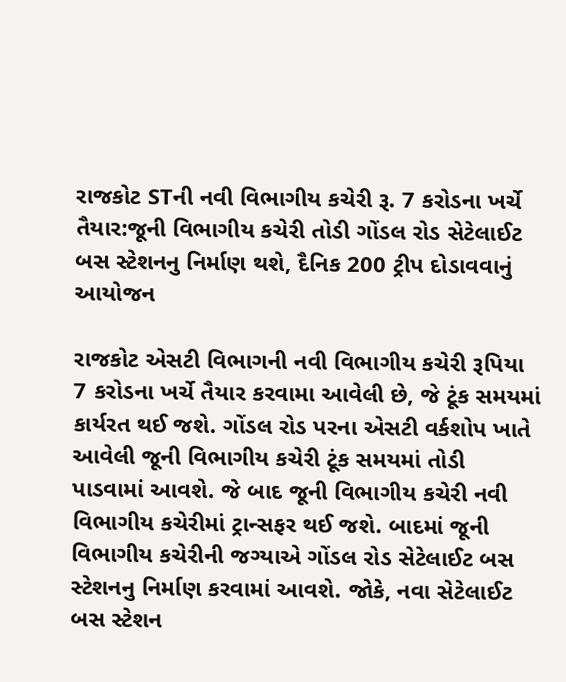રાજકોટ STની નવી વિભાગીય કચેરી રૂ. 7 કરોડના ખર્ચે તૈયાર:જૂની વિભાગીય કચેરી તોડી ગોંડલ રોડ સેટેલાઈટ બસ સ્ટેશનનુ નિર્માણ થશે, દૈનિક 200 ટ્રીપ દોડાવવાનું આયોજન

રાજકોટ એસટી વિભાગની નવી વિભાગીય કચેરી રૂપિયા 7 કરોડના ખર્ચે તૈયાર કરવામા આવેલી છે, જે ટૂંક સમયમાં કાર્યરત થઈ જશે. ગોંડલ રોડ પરના એસટી વર્કશોપ ખાતે આવેલી જૂની વિભાગીય કચેરી ટૂંક સમયમાં તોડી પાડવામાં આવશે. જે બાદ જૂની વિભાગીય કચેરી નવી વિભાગીય કચેરીમાં ટ્રાન્સફર થઈ જશે. બાદમાં જૂની વિભાગીય કચેરીની જગ્યાએ ગોંડલ રોડ સેટેલાઈટ બસ સ્ટેશનનુ નિર્માણ કરવામાં આવશે. જોકે, નવા સેટેલાઈટ બસ સ્ટેશન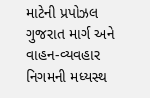માટેની પ્રપોઝલ ગુજરાત માર્ગ અને વાહન-વ્યવહાર નિગમની મધ્યસ્થ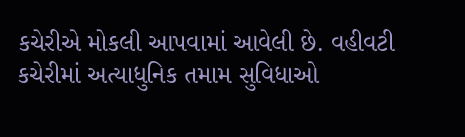કચેરીએ મોકલી આપવામાં આવેલી છે. વહીવટી કચેરીમાં અત્યાધુનિક તમામ સુવિધાઓ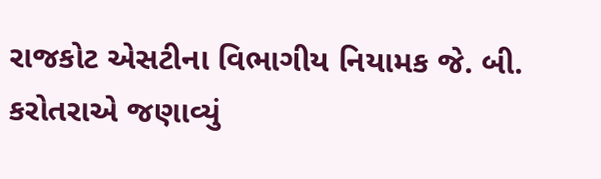રાજકોટ એસટીના વિભાગીય નિયામક જે. બી. કરોતરાએ જણાવ્યું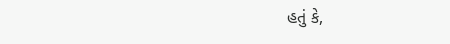હતું કે,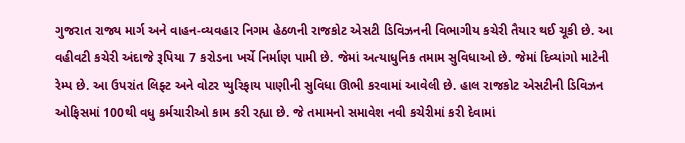ગુજરાત રાજ્ય માર્ગ અને વાહન-વ્યવહાર નિગમ હેઠળની રાજકોટ એસટી ડિવિઝનની વિભાગીય કચેરી તૈયાર થઈ ચૂકી છે. આ વહીવટી કચેરી અંદાજે રૂપિયા 7 કરોડના ખર્ચે નિર્માણ પામી છે. જેમાં અત્યાધુનિક તમામ સુવિધાઓ છે. જેમાં દિવ્યાંગો માટેની રેમ્પ છે. આ ઉપરાંત લિફ્ટ અને વોટર પ્યુરિફાય પાણીની સુવિધા ઊભી કરવામાં આવેલી છે. હાલ રાજકોટ એસટીની ડિવિઝન ઓફિસમાં 100થી વધુ કર્મચારીઓ કામ કરી રહ્યા છે. જે તમામનો સમાવેશ નવી કચેરીમાં કરી દેવામાં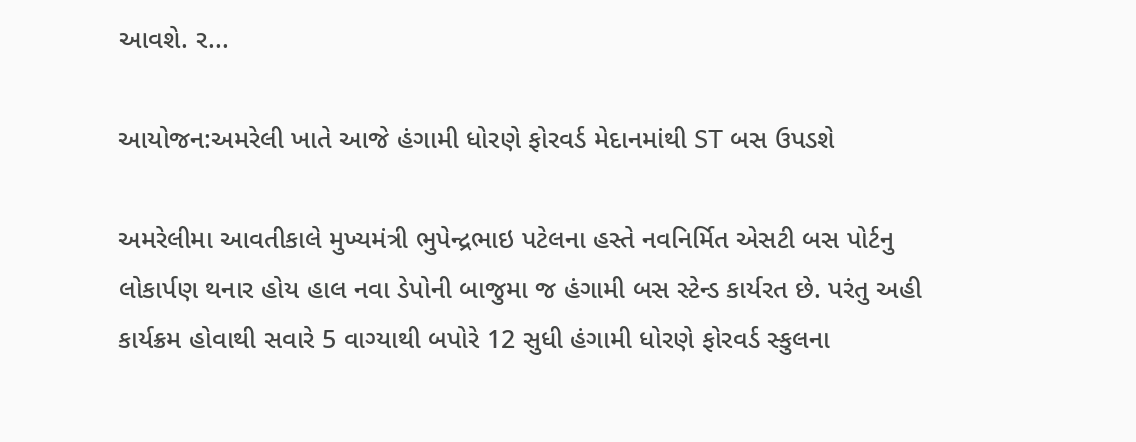આવશે. ર...

આયોજન:અમરેલી ખાતે આજે હંગામી ધોરણે ફોરવર્ડ મેદાનમાંથી ST બસ ઉપડશે

અમરેલીમા આવતીકાલે મુખ્યમંત્રી ભુપેન્દ્રભાઇ પટેલના હસ્તે નવનિર્મિત એસટી બસ પોર્ટનુ લોકાર્પણ થનાર હોય હાલ નવા ડેપોની બાજુમા જ હંગામી બસ સ્ટેન્ડ કાર્યરત છે. પરંતુ અહી કાર્યક્રમ હોવાથી સવારે 5 વાગ્યાથી બપોરે 12 સુધી હંગામી ધોરણે ફોરવર્ડ સ્કુલના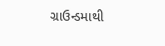ગ્રાઉન્ડમાથી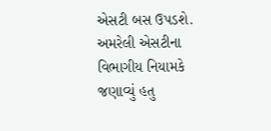એસટી બસ ઉપડશે. અમરેલી એસટીના વિભાગીય નિયામકે જણાવ્યું હતુ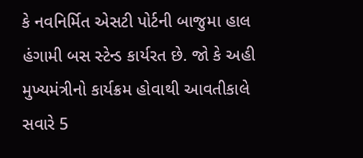કે નવનિર્મિત એસટી પોર્ટની બાજુમા હાલ હંગામી બસ સ્ટેન્ડ કાર્યરત છે. જો કે અહી મુખ્યમંત્રીનો કાર્યક્રમ હોવાથી આવતીકાલે સવારે 5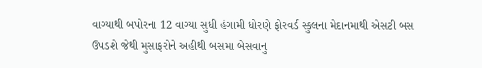વાગ્યાથી બપોરના 12 વાગ્યા સુધી હંગામી ધોરણે ફોરવર્ડ સ્કુલના મેદાનમાથી એસટી બસ ઉપડશે જેથી મુસાફરોને અહીથી બસમા બેસવાનુ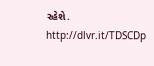રહેશે. http://dlvr.it/TDSCDp